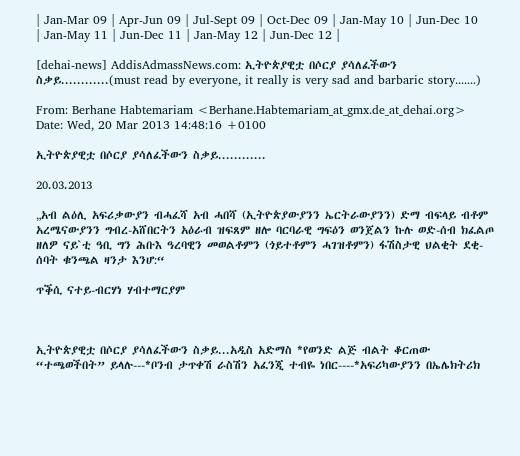| Jan-Mar 09 | Apr-Jun 09 | Jul-Sept 09 | Oct-Dec 09 | Jan-May 10 | Jun-Dec 10 | Jan-May 11 | Jun-Dec 11 | Jan-May 12 | Jun-Dec 12 |

[dehai-news] AddisAdmassNews.com: ኢትዮጵያዊቷ በሶርያ ያሳለፈችውን ስቃይ............(must read by everyone, it really is very sad and barbaric story.......)

From: Berhane Habtemariam <Berhane.Habtemariam_at_gmx.de_at_dehai.org>
Date: Wed, 20 Mar 2013 14:48:16 +0100

ኢትዮጵያዊቷ በሶርያ ያሳለፈችውን ስቃይ............

20.03.2013

„አብ ልዕሊ አፍሪቃውያን ብሓፈሻ አብ ሓበሻ (ኢትዮጵያውያንን ኤርትራውያንን) ድማ ብፍላይ ብቶም አረሜናውያንን ግብረ-አሸበርትን አዕራብ ዝፍጸም ዘሎ ባርባራዊ ግፍዕን ወንጀልን ኩሉ ወድ-ሰብ ክፈልጦ ዘለዎ ናይ`ቲ ዓቢ ግን ሕቡእ ዓረባዊን መወልቶምን (ጎይተቶምን ሓገዝቶምን) ፋሽስታዊ ህልቂት ደቂ-ሰባት ቁንጫል ዛንታ እንሆ:“

ጥቕሲ ናተይ-ብርሃነ ሃብተማርያም



ኢትዮጵያዊቷ በሶርያ ያሳለፈችውን ስቃይ...አዲስ አድማስ *የወንድ ልጅ ብልት ቆርጠው “ተጫወችበት” ይላሉ---*ቦንብ ታጥቀሽ ራስሽን አፈንጂ ተብዬ ነበር----*አፍሪካውያንን በኤሌክትሪክ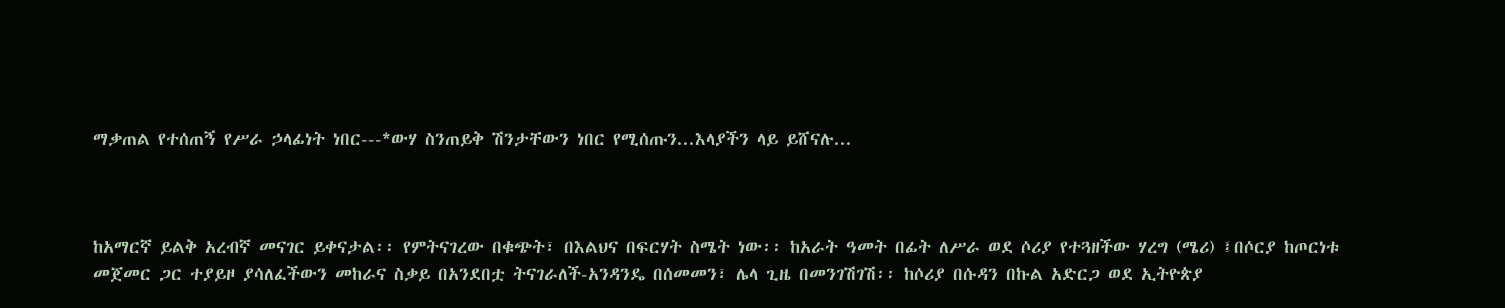ማቃጠል የተሰጠኝ የሥራ ኃላፊነት ነበር---*ውሃ ስንጠይቅ ሽንታቸውን ነበር የሚሰጡን...እላያችን ላይ ይሸናሉ...



ከአማርኛ ይልቅ አረብኛ መናገር ይቀናታል፡፡ የምትናገረው በቁጭት፣ በእልህና በፍርሃት ስሜት ነው፡፡ ከአራት ዓመት በፊት ለሥራ ወደ ሶሪያ የተጓዘችው ሃረግ (ሜሪ) ፤በሶርያ ከጦርነቱ መጀመር ጋር ተያይዞ ያሳለፈችውን መከራና ስቃይ በአንደበቷ ትናገራለች-አንዳንዴ በሰመመን፣ ሌላ ጊዜ በመንገሽገሽ፡፡ ከሶሪያ በሱዳን በኩል አድርጋ ወደ ኢትዮጵያ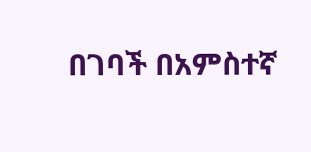በገባች በአምስተኛ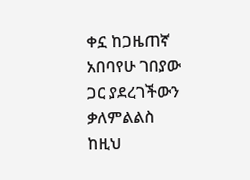ቀኗ ከጋዜጠኛ አበባየሁ ገበያው ጋር ያደረገችውን ቃለምልልስ ከዚህ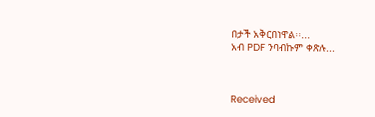በታች አቅርበነዋል፡፡...
አብ PDF ንባብኩም ቀጽሉ...



Received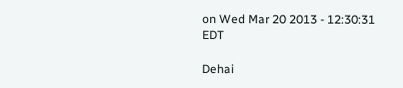on Wed Mar 20 2013 - 12:30:31 EDT

Dehai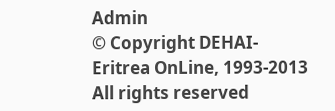Admin
© Copyright DEHAI-Eritrea OnLine, 1993-2013
All rights reserved